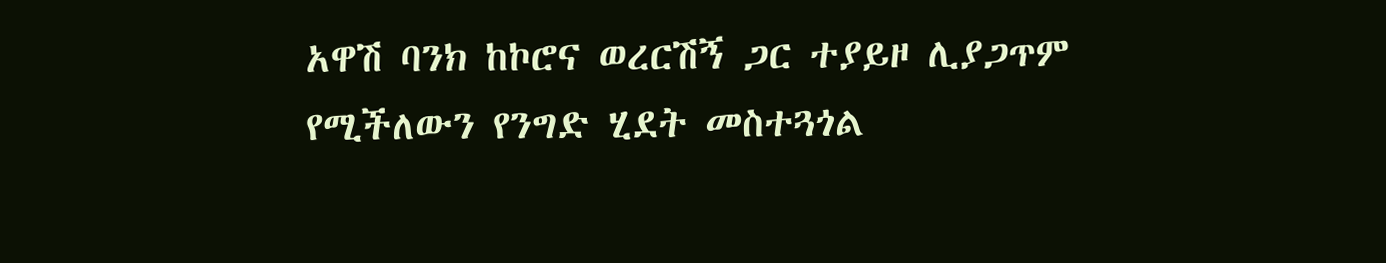አዋሽ ባንክ ከኮሮና ወረርሽኝ ጋር ተያይዞ ሊያጋጥም የሚችለውን የንግድ ሂደት መስተጓጎል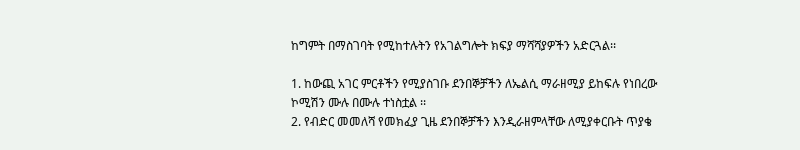ከግምት በማስገባት የሚከተሉትን የአገልግሎት ክፍያ ማሻሻያዎችን አድርጓል፡፡

1. ከውጪ አገር ምርቶችን የሚያስገቡ ደንበኞቻችን ለኤልሲ ማራዘሚያ ይከፍሉ የነበረው ኮሚሽን ሙሉ በሙሉ ተነስቷል ፡፡
2. የብድር መመለሻ የመክፈያ ጊዜ ደንበኞቻችን እንዲራዘምላቸው ለሚያቀርቡት ጥያቄ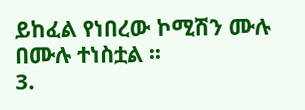ይከፈል የነበረው ኮሚሽን ሙሉ በሙሉ ተነስቷል ፡፡
3.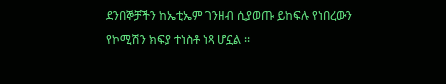ደንበኞቻችን ከኤቲኤም ገንዘብ ሲያወጡ ይከፍሉ የነበረውን የኮሚሽን ክፍያ ተነስቶ ነጻ ሆኗል ፡፡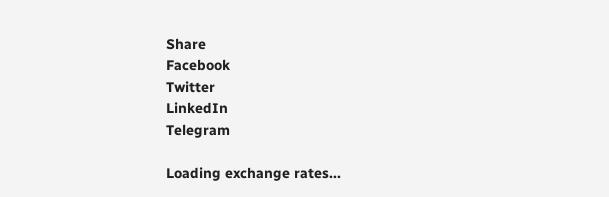Share
Facebook
Twitter
LinkedIn
Telegram

Loading exchange rates...